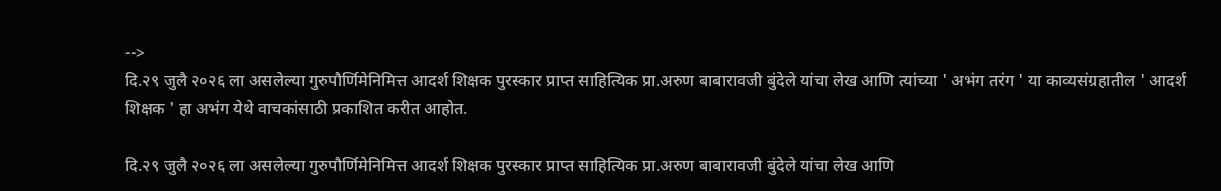-->
दि.२९ जुलै २०२६ ला असलेल्या गुरुपौर्णिमेनिमित्त आदर्श शिक्षक पुरस्कार प्राप्त साहित्यिक प्रा.अरुण बाबारावजी बुंदेले यांचा लेख आणि त्यांच्या ' अभंग तरंग ' या काव्यसंग्रहातील ' आदर्श शिक्षक ' हा अभंग येथे वाचकांसाठी प्रकाशित करीत आहोत.

दि.२९ जुलै २०२६ ला असलेल्या गुरुपौर्णिमेनिमित्त आदर्श शिक्षक पुरस्कार प्राप्त साहित्यिक प्रा.अरुण बाबारावजी बुंदेले यांचा लेख आणि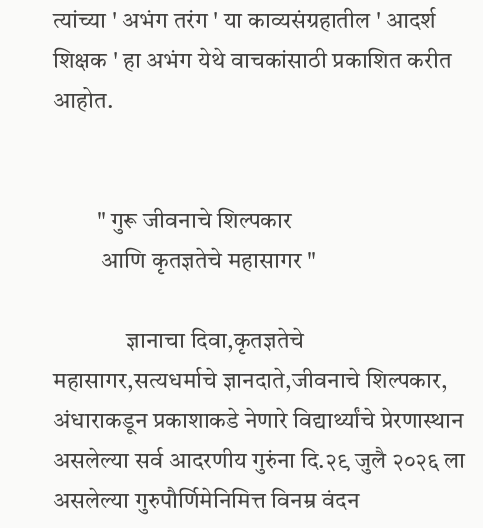त्यांच्या ' अभंग तरंग ' या काव्यसंग्रहातील ' आदर्श शिक्षक ' हा अभंग येथे वाचकांसाठी प्रकाशित करीत आहोत.


         " गुरू जीवनाचे शिल्पकार
          आणि कृतज्ञतेचे महासागर "

               ज्ञानाचा दिवा,कृतज्ञतेचे महासागर,सत्यधर्माचे ज्ञानदाते,जीवनाचे शिल्पकार, अंधाराकडून प्रकाशाकडे नेणारे विद्यार्थ्यांचे प्रेरणास्थान असलेल्या सर्व आदरणीय गुरुंना दि.२९ जुलै २०२६ ला असलेल्या गुरुपौर्णिमेनिमित्त विनम्र वंदन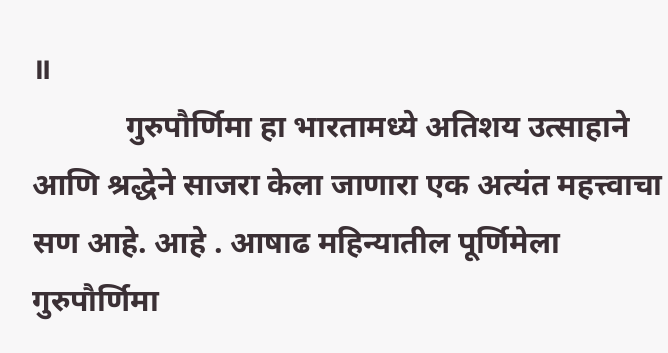॥
            गुरुपौर्णिमा हा भारतामध्ये अतिशय उत्साहाने आणि श्रद्धेने साजरा केला जाणारा एक अत्यंत महत्त्वाचा सण आहे. आहे . आषाढ महिन्यातील पूर्णिमेला गुरुपौर्णिमा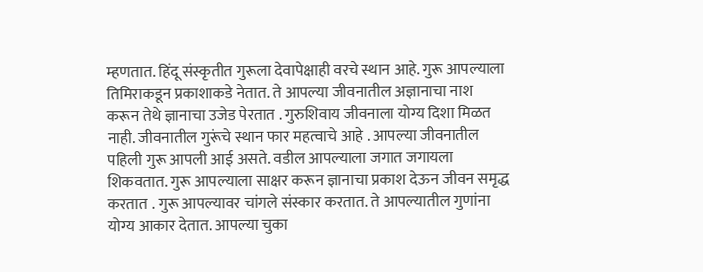म्हणतात. हिंदू संस्कृतीत गुरूला देवापेक्षाही वरचे स्थान आहे. गुरू आपल्याला तिमिराकडून प्रकाशाकडे नेतात. ते आपल्या जीवनातील अज्ञानाचा नाश करून तेथे ज्ञानाचा उजेड पेरतात . गुरुशिवाय जीवनाला योग्य दिशा मिळत नाही. जीवनातील गुरूंचे स्थान फार महत्वाचे आहे . आपल्या जीवनातील पहिली गुरू आपली आई असते. वडील आपल्याला जगात जगायला शिकवतात. गुरू आपल्याला साक्षर करून ज्ञानाचा प्रकाश देऊन जीवन समृद्ध करतात . गुरू आपल्यावर चांगले संस्कार करतात. ते आपल्यातील गुणांना योग्य आकार देतात. आपल्या चुका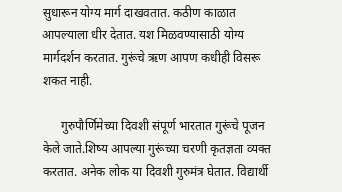सुधारून योग्य मार्ग दाखवतात. कठीण काळात आपल्याला धीर देतात. यश मिळवण्यासाठी योग्य मार्गदर्शन करतात. गुरूंचे ऋण आपण कधीही विसरू शकत नाही.

      गुरुपौर्णिमेच्या दिवशी संपूर्ण भारतात गुरूंचे पूजन केले जाते.शिष्य आपल्या गुरूंच्या चरणी कृतज्ञता व्यक्त करतात. अनेक लोक या दिवशी गुरुमंत्र घेतात. विद्यार्थी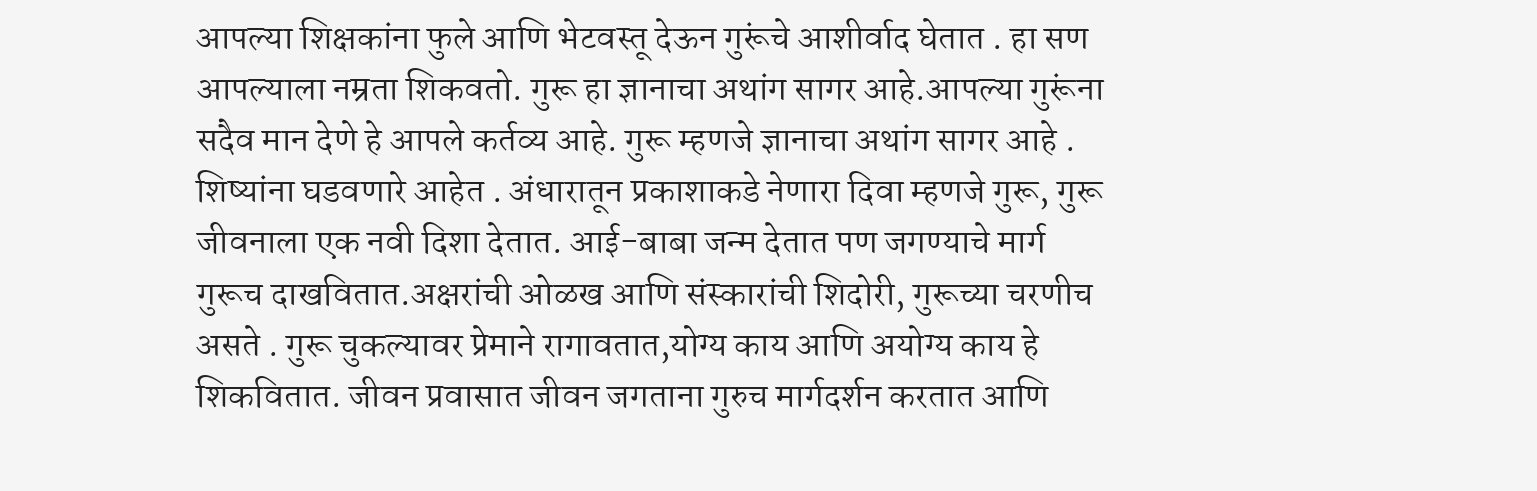आपल्या शिक्षकांना फुले आणि भेटवस्तू देऊन गुरूंचे आशीर्वाद घेतात . हा सण आपल्याला नम्रता शिकवतो. गुरू हा ज्ञानाचा अथांग सागर आहे.आपल्या गुरूंना सदैव मान देणे हे आपले कर्तव्य आहे. गुरू म्हणजे ज्ञानाचा अथांग सागर आहे . शिष्यांना घडवणारे आहेत . अंधारातून प्रकाशाकडे नेणारा दिवा म्हणजे गुरू, गुरू जीवनाला एक नवी दिशा देतात. आई-बाबा जन्म देतात पण जगण्याचे मार्ग गुरूच दाखवितात.अक्षरांची ओळख आणि संस्कारांची शिदोरी, गुरूच्या चरणीच असते . गुरू चुकल्यावर प्रेमाने रागावतात,योग्य काय आणि अयोग्य काय हे शिकवितात. जीवन प्रवासात जीवन जगताना गुरुच मार्गदर्शन करतात आणि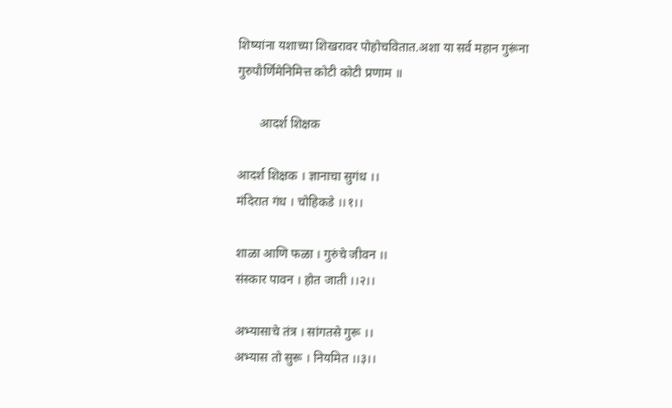शिष्यांना यशाच्या शिखरावर पोहोचवितात.अशा या सर्व महान गुरूंना गुरुपौर्णिमेनिमित्त कोटी कोटी प्रणाम ॥

       आदर्श शिक्षक

आदर्श शिक्षक । ज्ञानाचा सुगंध ।।
मंदिरात गंध । चोहिकडे ।।१।।

शाळा आणि फळा । गुरुंचे जीवन ।।
संस्कार पावन । होत जाती ।।२।।

अभ्यासाचे तंत्र । सांगतसे गुरू ।।
अभ्यास तो सुरू । नियमित ।।३।।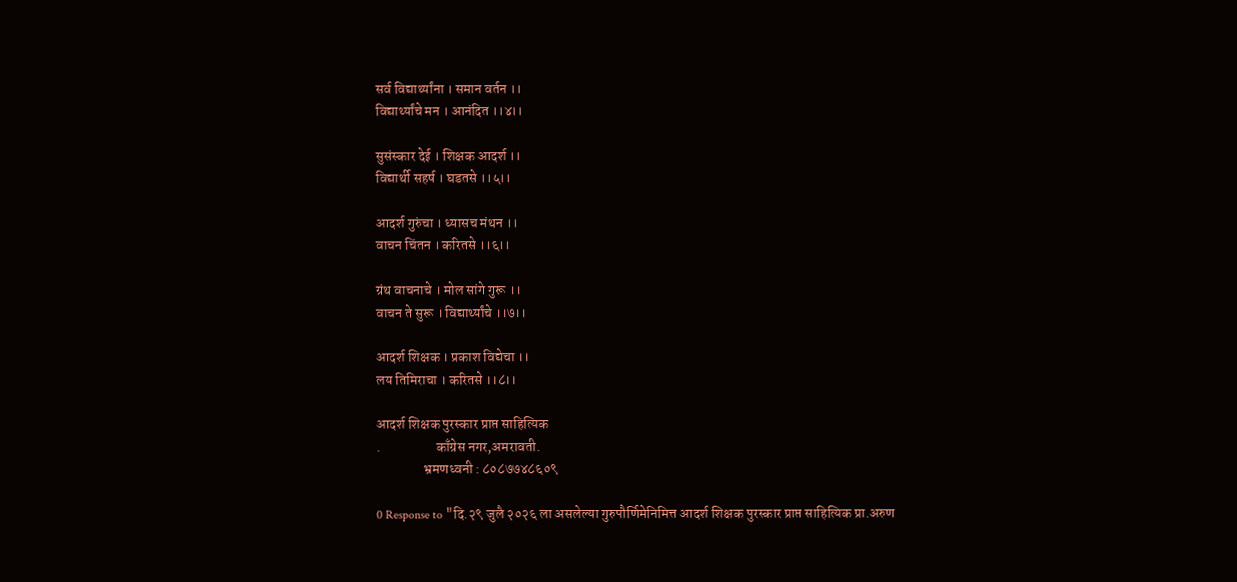सर्व विद्यार्थ्यांना । समान वर्तन ।।
विद्यार्थ्यांचे मन । आनंदित ।।४।।

सुसंस्कार देई । शिक्षक आदर्श ।।
विद्यार्थी सहर्ष । घडतसे ।।५।।

आदर्श गुरुंचा । ध्यासच मंथन ।।
वाचन चिंतन । करितसे ।।६।।

ग्रंथ वाचनाचे । मोल सांगे गुरू ।।
वाचन ते सुरू । विद्यार्थ्यांचे ।।७।।

आदर्श शिक्षक । प्रकाश विद्येचा ।।
लय तिमिराचा । करितसे ।।८।।

आदर्श शिक्षक पुरस्कार प्राप्त साहित्यिक
.                    काँग्रेस नगर,अमरावती.
                 भ्रमणध्वनी : ८०८७७४८६०९

0 Response to "दि.२९ जुलै २०२६ ला असलेल्या गुरुपौर्णिमेनिमित्त आदर्श शिक्षक पुरस्कार प्राप्त साहित्यिक प्रा.अरुण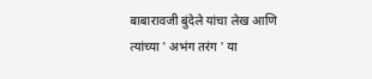बाबारावजी बुंदेले यांचा लेख आणि त्यांच्या ' अभंग तरंग ' या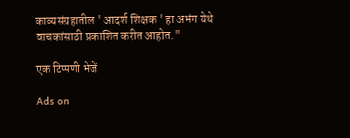काव्यसंग्रहातील ' आदर्श शिक्षक ' हा अभंग येथे वाचकांसाठी प्रकाशित करीत आहोत."

एक टिप्पणी भेजें

Ads on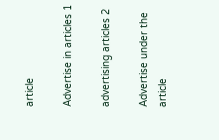article

Advertise in articles 1

advertising articles 2

Advertise under the article